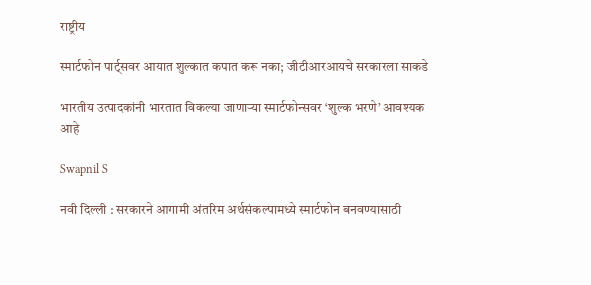राष्ट्रीय

स्मार्टफोन पार्ट्सवर आयात शुल्कात कपात करू नका; जीटीआरआयचे सरकारला साकडे

भारतीय उत्पादकांनी भारतात विकल्या जाणाऱ्या स्मार्टफोन्सवर ‘शुल्क भरणे’ आवश्यक आहे

Swapnil S

नवी दिल्ली : सरकारने आगामी अंतरिम अर्थसंकल्पामध्ये स्मार्टफोन बनवण्यासाठी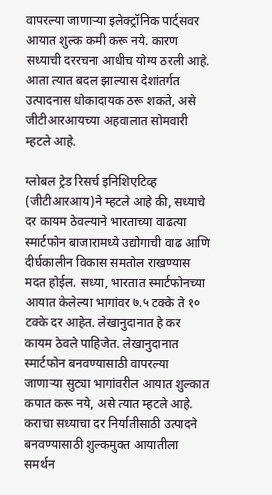वापरल्या जाणाऱ्या इलेक्ट्रॉनिक पार्ट्सवर आयात शुल्क कमी करू नये. कारण सध्याची दररचना आधीच योग्य ठरली आहे. आता त्यात बदल झाल्यास देशांतर्गत उत्पादनास धोकादायक ठरू शकते, असे जीटीआरआयच्या अहवालात सोमवारी म्हटले आहे.

ग्लोबल ट्रेड रिसर्च इनिशिएटिव्ह (जीटीआरआय)ने म्हटले आहे की, सध्याचे दर कायम ठेवल्याने भारताच्या वाढत्या स्मार्टफोन बाजारामध्ये उद्योगाची वाढ आणि दीर्घकालीन विकास समतोल राखण्यास मदत होईल. सध्या, भारतात स्मार्टफोनच्या आयात केलेल्या भागांवर ७.५ टक्के ते १० टक्के दर आहेत. लेखानुदानात हे कर कायम ठेवले पाहिजेत. लेखानुदानात स्मार्टफोन बनवण्यासाठी वापरल्या जाणाऱ्या सुट्या भागांवरील आयात शुल्कात कपात करू नये, असे त्यात म्हटले आहे. कराचा सध्याचा दर निर्यातीसाठी उत्पादने बनवण्यासाठी शुल्कमुक्त आयातीला समर्थन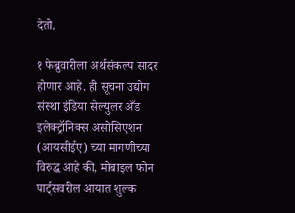देतो.

१ फेब्रुवारीला अर्थसंकल्प सादर होणार आहे. ही सूचना उद्योग संस्था इंडिया सेल्युलर अँड इलेक्ट्रॉनिक्स असोसिएशन (आयसीईए) च्या मागणीच्या विरुद्ध आहे की, मोबाइल फोन पार्ट्सवरील आयात शुल्क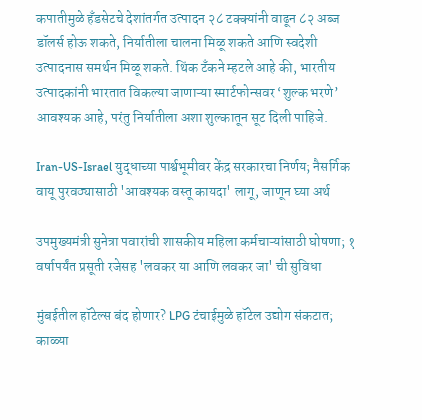कपातीमुळे हँडसेटचे देशांतर्गत उत्पादन २८ टक्क्यांनी वाढून ८२ अब्ज डॉलर्स होऊ शकते, निर्यातीला चालना मिळू शकते आणि स्वदेशी उत्पादनास समर्थन मिळू शकते. थिंक टँकने म्हटले आहे की, भारतीय उत्पादकांनी भारतात विकल्या जाणाऱ्या स्मार्टफोन्सवर ‘शुल्क भरणे’ आवश्यक आहे, परंतु निर्यातीला अशा शुल्कातून सूट दिली पाहिजे.

Iran-US-Israel युद्धाच्या पार्श्वभूमीवर केंद्र सरकारचा निर्णय; नैसर्गिक वायू पुरवठ्यासाठी 'आवश्यक वस्तू कायदा' लागू, जाणून घ्या अर्थ

उपमुख्यमंत्री सुनेत्रा पवारांची शासकीय महिला कर्मचाऱ्यांसाठी घोषणा; १ वर्षापर्यंत प्रसूती रजेसह 'लवकर या आणि लवकर जा' ची सुविधा

मुंबईतील हॉटेल्स बंद होणार? LPG टंचाईमुळे हॉटेल उद्योग संकटात; काळ्या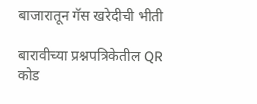बाजारातून गॅस खरेदीची भीती

बारावीच्या प्रश्नपत्रिकेतील QR कोड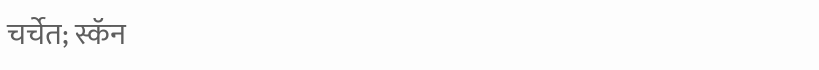चर्चेत; स्कॅन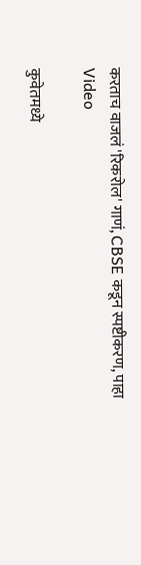करताच वाजलं 'रिकरोल' गाणं, CBSE कडून स्पष्टीकरण, पाहा Video

कुवेतमध्ये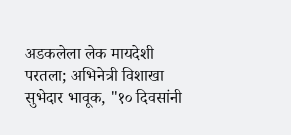अडकलेला लेक मायदेशी परतला; अभिनेत्री विशाखा सुभेदार भावूक, "१० दिवसांनी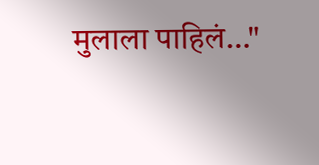मुलाला पाहिलं…"